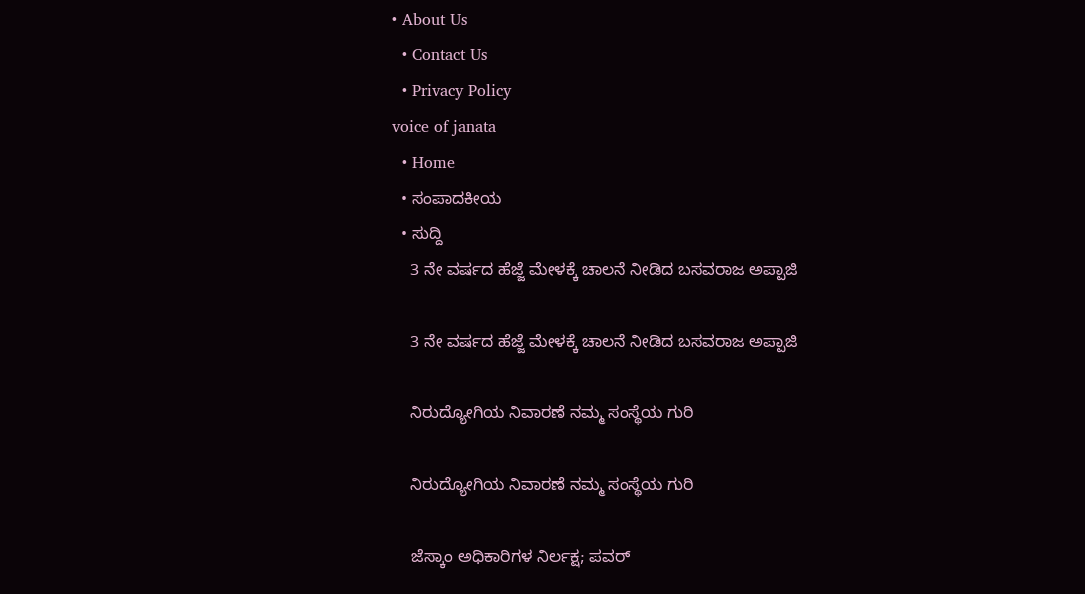• About Us
  • Contact Us
  • Privacy Policy
voice of janata
  • Home
  • ಸಂಪಾದಕೀಯ
  • ಸುದ್ದಿ
    3 ನೇ ವರ್ಷದ ಹೆಜ್ಜೆ ಮೇಳಕ್ಕೆ ಚಾಲನೆ ನೀಡಿದ ಬಸವರಾಜ ಅಪ್ಪಾಜಿ

    3 ನೇ ವರ್ಷದ ಹೆಜ್ಜೆ ಮೇಳಕ್ಕೆ ಚಾಲನೆ ನೀಡಿದ ಬಸವರಾಜ ಅಪ್ಪಾಜಿ

    ನಿರುದ್ಯೋಗಿಯ ನಿವಾರಣೆ ನಮ್ಮ ಸಂಸ್ಥೆಯ ಗುರಿ

    ನಿರುದ್ಯೋಗಿಯ ನಿವಾರಣೆ ನಮ್ಮ ಸಂಸ್ಥೆಯ ಗುರಿ

    ಜೆಸ್ಕಾಂ ಅಧಿಕಾರಿಗಳ ನಿರ್ಲಕ್ಷ; ಪವರ್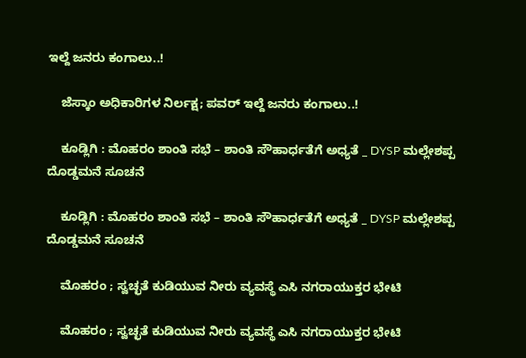ಇಲ್ದೆ ಜನರು ಕಂಗಾಲು..!

    ಜೆಸ್ಕಾಂ ಅಧಿಕಾರಿಗಳ ನಿರ್ಲಕ್ಷ; ಪವರ್ ಇಲ್ದೆ ಜನರು ಕಂಗಾಲು..!

    ಕೂಡ್ಲಿಗಿ : ಮೊಹರಂ ಶಾಂತಿ ಸಭೆ – ಶಾಂತಿ ಸೌಹಾರ್ಧತೆಗೆ ಅ‍ಧ್ಯತೆ _ DYSP ಮಲ್ಲೇಶಪ್ಪ ದೊಡ್ಡಮನೆ ಸೂಚನೆ

    ಕೂಡ್ಲಿಗಿ : ಮೊಹರಂ ಶಾಂತಿ ಸಭೆ – ಶಾಂತಿ ಸೌಹಾರ್ಧತೆಗೆ ಅ‍ಧ್ಯತೆ _ DYSP ಮಲ್ಲೇಶಪ್ಪ ದೊಡ್ಡಮನೆ ಸೂಚನೆ

    ಮೊಹರಂ ; ಸ್ವಚ್ಛತೆ ಕುಡಿಯುವ ನೀರು ವ್ಯವಸ್ಥೆ ಎಸಿ ನಗರಾಯುಕ್ತರ ಭೇಟಿ

    ಮೊಹರಂ ; ಸ್ವಚ್ಛತೆ ಕುಡಿಯುವ ನೀರು ವ್ಯವಸ್ಥೆ ಎಸಿ ನಗರಾಯುಕ್ತರ ಭೇಟಿ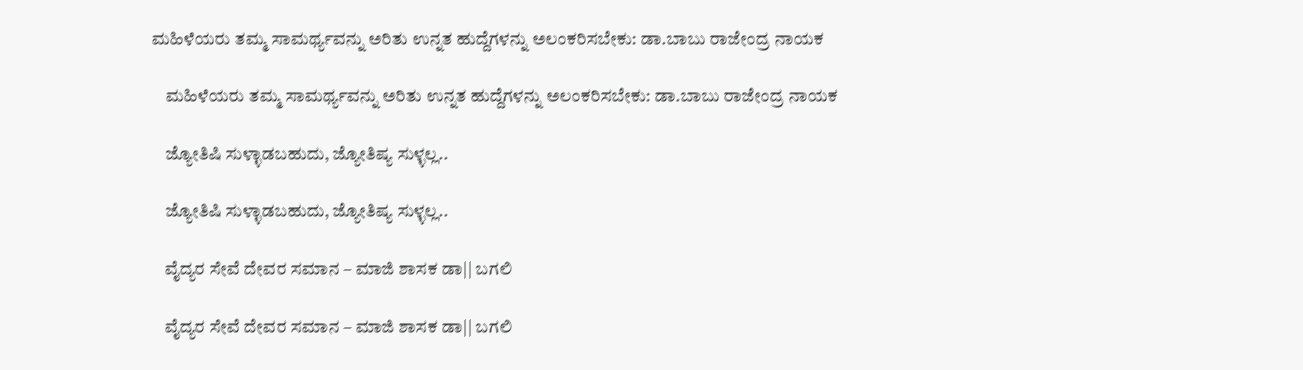ಮಹಿಳೆಯರು ತಮ್ಮ ಸಾಮರ್ಥ್ಯವನ್ನು ಅರಿತು ಉನ್ನತ ಹುದ್ದೆಗಳನ್ನು ಅಲಂಕರಿಸಬೇಕು: ಡಾ.ಬಾಬು ರಾಜೇಂದ್ರ ನಾಯಕ

    ಮಹಿಳೆಯರು ತಮ್ಮ ಸಾಮರ್ಥ್ಯವನ್ನು ಅರಿತು ಉನ್ನತ ಹುದ್ದೆಗಳನ್ನು ಅಲಂಕರಿಸಬೇಕು: ಡಾ.ಬಾಬು ರಾಜೇಂದ್ರ ನಾಯಕ

    ಜ್ಯೋತಿಷಿ ಸುಳ್ಳಾಡಬಹುದು, ಜ್ಯೋತಿಷ್ಯ ಸುಳ್ಳಲ್ಲ..

    ಜ್ಯೋತಿಷಿ ಸುಳ್ಳಾಡಬಹುದು, ಜ್ಯೋತಿಷ್ಯ ಸುಳ್ಳಲ್ಲ..

    ವೈದ್ಯರ ಸೇವೆ ದೇವರ ಸಮಾನ – ಮಾಜಿ ಶಾಸಕ ಡಾ|| ಬಗಲಿ

    ವೈದ್ಯರ ಸೇವೆ ದೇವರ ಸಮಾನ – ಮಾಜಿ ಶಾಸಕ ಡಾ|| ಬಗಲಿ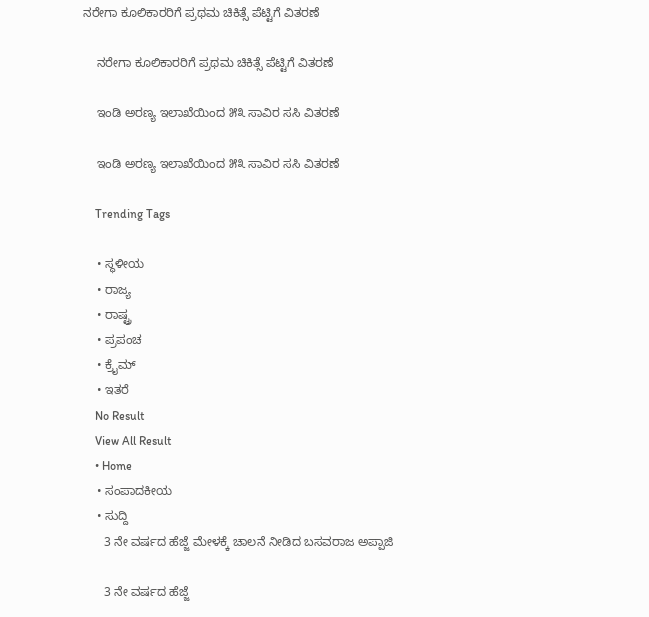ನರೇಗಾ ಕೂಲಿಕಾರರಿಗೆ ಪ್ರಥಮ ಚಿಕಿತ್ಸೆ ಪೆಟ್ಟಿಗೆ ವಿತರಣೆ

    ನರೇಗಾ ಕೂಲಿಕಾರರಿಗೆ ಪ್ರಥಮ ಚಿಕಿತ್ಸೆ ಪೆಟ್ಟಿಗೆ ವಿತರಣೆ

    ಇಂಡಿ ಅರಣ್ಯ ಇಲಾಖೆಯಿಂದ ೫೩ ಸಾವಿರ ಸಸಿ ವಿತರಣೆ

    ಇಂಡಿ ಅರಣ್ಯ ಇಲಾಖೆಯಿಂದ ೫೩ ಸಾವಿರ ಸಸಿ ವಿತರಣೆ

    Trending Tags

    • ಸ್ಥಳೀಯ
    • ರಾಜ್ಯ
    • ರಾಷ್ಟ್ರ
    • ಪ್ರಪಂಚ
    • ಕ್ರೈಮ್‌
    • ಇತರೆ
    No Result
    View All Result
    • Home
    • ಸಂಪಾದಕೀಯ
    • ಸುದ್ದಿ
      3 ನೇ ವರ್ಷದ ಹೆಜ್ಜೆ ಮೇಳಕ್ಕೆ ಚಾಲನೆ ನೀಡಿದ ಬಸವರಾಜ ಅಪ್ಪಾಜಿ

      3 ನೇ ವರ್ಷದ ಹೆಜ್ಜೆ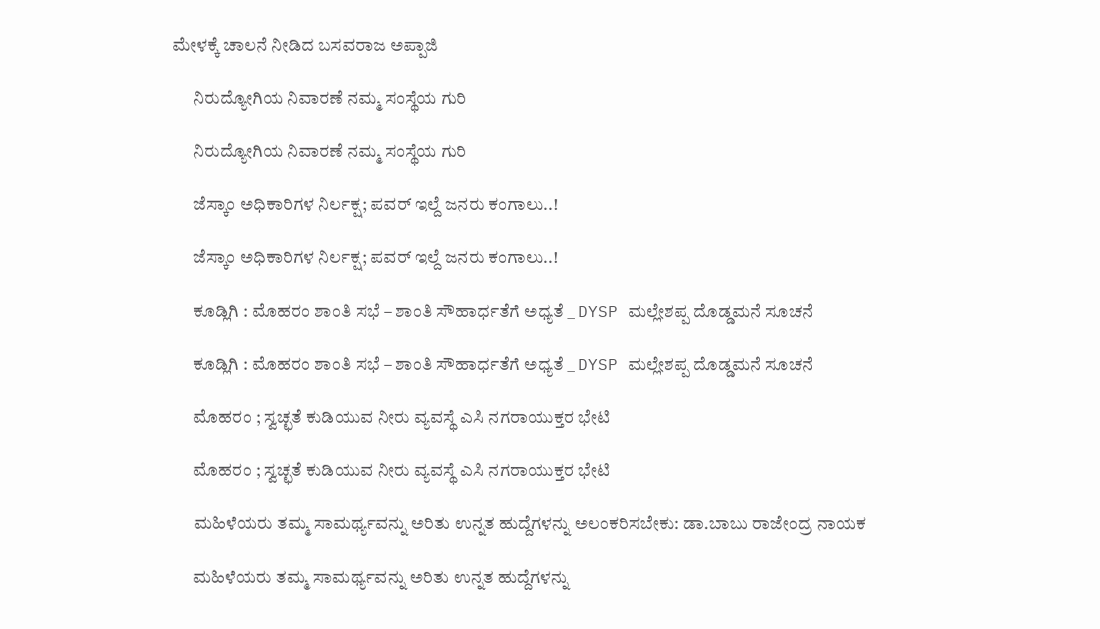ಮೇಳಕ್ಕೆ ಚಾಲನೆ ನೀಡಿದ ಬಸವರಾಜ ಅಪ್ಪಾಜಿ

      ನಿರುದ್ಯೋಗಿಯ ನಿವಾರಣೆ ನಮ್ಮ ಸಂಸ್ಥೆಯ ಗುರಿ

      ನಿರುದ್ಯೋಗಿಯ ನಿವಾರಣೆ ನಮ್ಮ ಸಂಸ್ಥೆಯ ಗುರಿ

      ಜೆಸ್ಕಾಂ ಅಧಿಕಾರಿಗಳ ನಿರ್ಲಕ್ಷ; ಪವರ್ ಇಲ್ದೆ ಜನರು ಕಂಗಾಲು..!

      ಜೆಸ್ಕಾಂ ಅಧಿಕಾರಿಗಳ ನಿರ್ಲಕ್ಷ; ಪವರ್ ಇಲ್ದೆ ಜನರು ಕಂಗಾಲು..!

      ಕೂಡ್ಲಿಗಿ : ಮೊಹರಂ ಶಾಂತಿ ಸಭೆ – ಶಾಂತಿ ಸೌಹಾರ್ಧತೆಗೆ ಅ‍ಧ್ಯತೆ _ DYSP ಮಲ್ಲೇಶಪ್ಪ ದೊಡ್ಡಮನೆ ಸೂಚನೆ

      ಕೂಡ್ಲಿಗಿ : ಮೊಹರಂ ಶಾಂತಿ ಸಭೆ – ಶಾಂತಿ ಸೌಹಾರ್ಧತೆಗೆ ಅ‍ಧ್ಯತೆ _ DYSP ಮಲ್ಲೇಶಪ್ಪ ದೊಡ್ಡಮನೆ ಸೂಚನೆ

      ಮೊಹರಂ ; ಸ್ವಚ್ಛತೆ ಕುಡಿಯುವ ನೀರು ವ್ಯವಸ್ಥೆ ಎಸಿ ನಗರಾಯುಕ್ತರ ಭೇಟಿ

      ಮೊಹರಂ ; ಸ್ವಚ್ಛತೆ ಕುಡಿಯುವ ನೀರು ವ್ಯವಸ್ಥೆ ಎಸಿ ನಗರಾಯುಕ್ತರ ಭೇಟಿ

      ಮಹಿಳೆಯರು ತಮ್ಮ ಸಾಮರ್ಥ್ಯವನ್ನು ಅರಿತು ಉನ್ನತ ಹುದ್ದೆಗಳನ್ನು ಅಲಂಕರಿಸಬೇಕು: ಡಾ.ಬಾಬು ರಾಜೇಂದ್ರ ನಾಯಕ

      ಮಹಿಳೆಯರು ತಮ್ಮ ಸಾಮರ್ಥ್ಯವನ್ನು ಅರಿತು ಉನ್ನತ ಹುದ್ದೆಗಳನ್ನು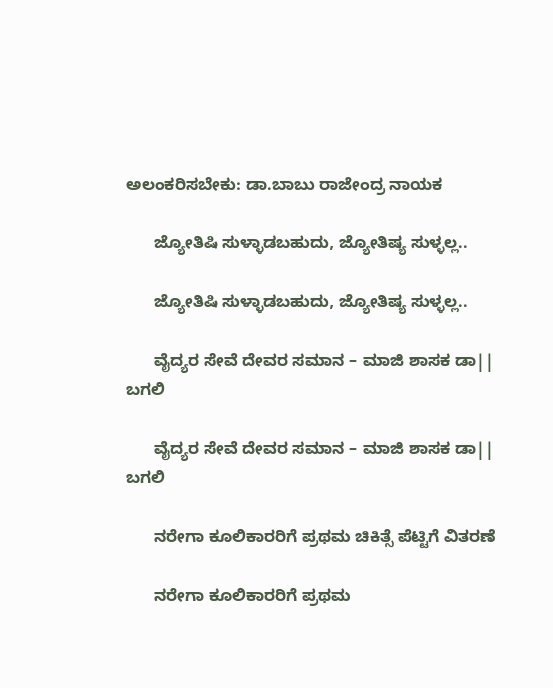ಅಲಂಕರಿಸಬೇಕು: ಡಾ.ಬಾಬು ರಾಜೇಂದ್ರ ನಾಯಕ

      ಜ್ಯೋತಿಷಿ ಸುಳ್ಳಾಡಬಹುದು, ಜ್ಯೋತಿಷ್ಯ ಸುಳ್ಳಲ್ಲ..

      ಜ್ಯೋತಿಷಿ ಸುಳ್ಳಾಡಬಹುದು, ಜ್ಯೋತಿಷ್ಯ ಸುಳ್ಳಲ್ಲ..

      ವೈದ್ಯರ ಸೇವೆ ದೇವರ ಸಮಾನ – ಮಾಜಿ ಶಾಸಕ ಡಾ|| ಬಗಲಿ

      ವೈದ್ಯರ ಸೇವೆ ದೇವರ ಸಮಾನ – ಮಾಜಿ ಶಾಸಕ ಡಾ|| ಬಗಲಿ

      ನರೇಗಾ ಕೂಲಿಕಾರರಿಗೆ ಪ್ರಥಮ ಚಿಕಿತ್ಸೆ ಪೆಟ್ಟಿಗೆ ವಿತರಣೆ

      ನರೇಗಾ ಕೂಲಿಕಾರರಿಗೆ ಪ್ರಥಮ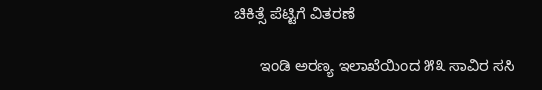ಚಿಕಿತ್ಸೆ ಪೆಟ್ಟಿಗೆ ವಿತರಣೆ

      ಇಂಡಿ ಅರಣ್ಯ ಇಲಾಖೆಯಿಂದ ೫೩ ಸಾವಿರ ಸಸಿ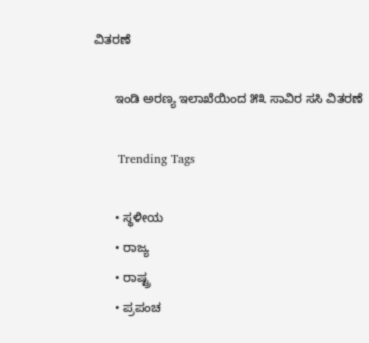ವಿತರಣೆ

      ಇಂಡಿ ಅರಣ್ಯ ಇಲಾಖೆಯಿಂದ ೫೩ ಸಾವಿರ ಸಸಿ ವಿತರಣೆ

      Trending Tags

      • ಸ್ಥಳೀಯ
      • ರಾಜ್ಯ
      • ರಾಷ್ಟ್ರ
      • ಪ್ರಪಂಚ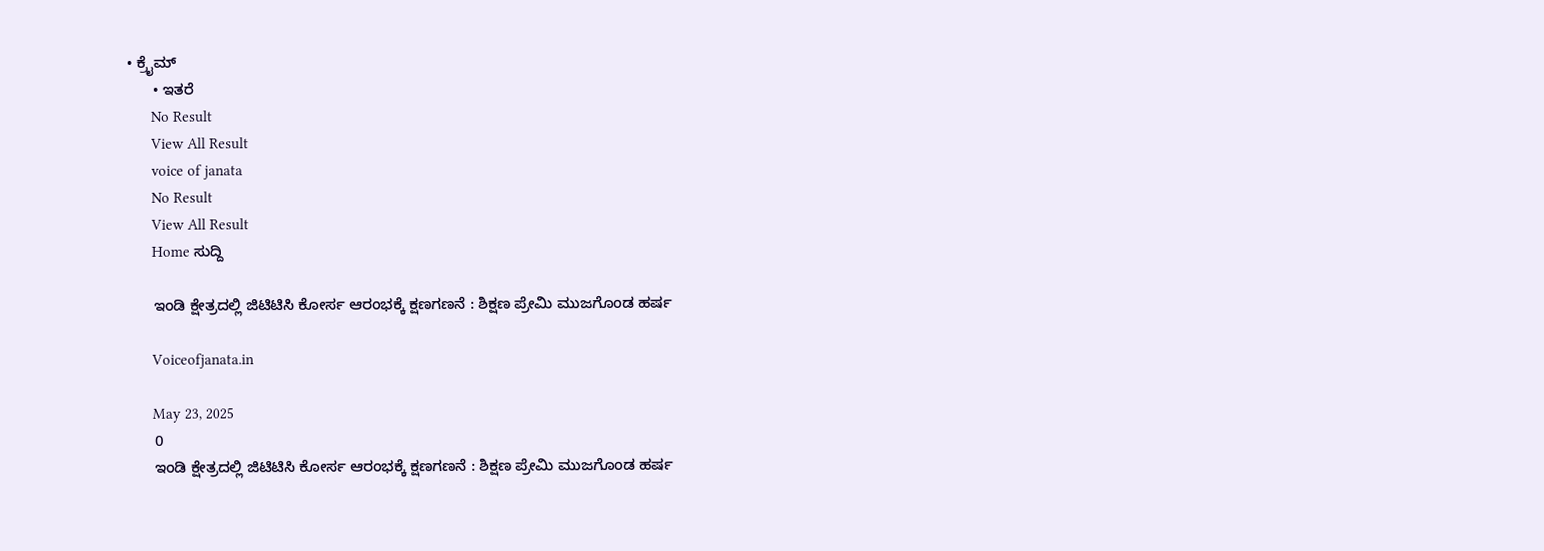• ಕ್ರೈಮ್‌
      • ಇತರೆ
      No Result
      View All Result
      voice of janata
      No Result
      View All Result
      Home ಸುದ್ದಿ

      ಇಂಡಿ ಕ್ಷೇತ್ರದಲ್ಲಿ ಜಿಟಿಟಿಸಿ ಕೋರ್ಸ ಆರಂಭಕ್ಕೆ ಕ್ಷಣಗಣನೆ : ಶಿಕ್ಷಣ ಪ್ರೇಮಿ ಮುಜಗೊಂಡ ಹರ್ಷ

      Voiceofjanata.in

      May 23, 2025
      0
      ಇಂಡಿ ಕ್ಷೇತ್ರದಲ್ಲಿ ಜಿಟಿಟಿಸಿ ಕೋರ್ಸ ಆರಂಭಕ್ಕೆ ಕ್ಷಣಗಣನೆ : ಶಿಕ್ಷಣ ಪ್ರೇಮಿ ಮುಜಗೊಂಡ ಹರ್ಷ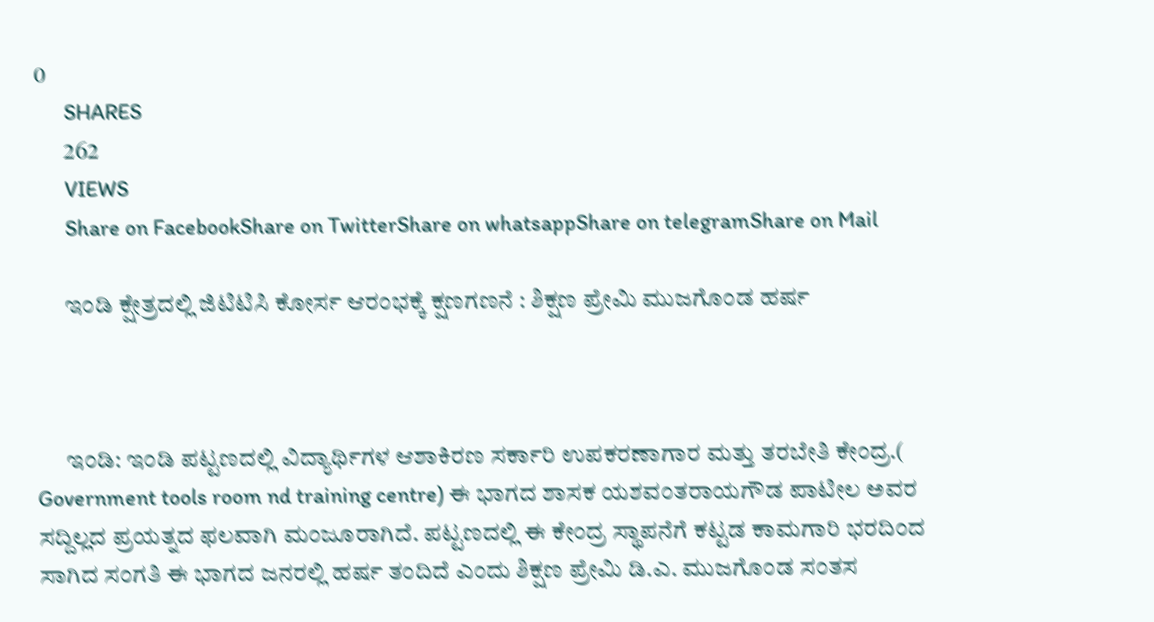0
      SHARES
      262
      VIEWS
      Share on FacebookShare on TwitterShare on whatsappShare on telegramShare on Mail

      ಇಂಡಿ ಕ್ಷೇತ್ರದಲ್ಲಿ ಜಿಟಿಟಿಸಿ ಕೋರ್ಸ ಆರಂಭಕ್ಕೆ ಕ್ಷಣಗಣನೆ : ಶಿಕ್ಷಣ ಪ್ರೇಮಿ ಮುಜಗೊಂಡ ಹರ್ಷ



      ಇಂಡಿ: ಇಂಡಿ ಪಟ್ಟಣದಲ್ಲಿ ವಿದ್ಯಾರ್ಥಿಗಳ ಆಶಾಕಿರಣ ಸರ್ಕಾರಿ ಉಪಕರಣಾಗಾರ ಮತ್ತು ತರಬೇತಿ ಕೇಂದ್ರ.( Government tools room nd training centre) ಈ ಭಾಗದ ಶಾಸಕ ಯಶವಂತರಾಯಗೌಡ ಪಾಟೀಲ ಅವರ ಸದ್ದಿಲ್ಲದ ಪ್ರಯತ್ನದ ಫಲವಾಗಿ ಮಂಜೂರಾಗಿದೆ. ಪಟ್ಟಣದಲ್ಲಿ ಈ ಕೇಂದ್ರ ಸ್ಥಾಪನೆಗೆ ಕಟ್ಟಡ ಕಾಮಗಾರಿ ಭರದಿಂದ ಸಾಗಿದ ಸಂಗತಿ ಈ ಭಾಗದ ಜನರಲ್ಲಿ ಹರ್ಷ ತಂದಿದೆ ಎಂದು ಶಿಕ್ಷಣ ಪ್ರೇಮಿ ಡಿ.ಎ. ಮುಜಗೊಂಡ ಸಂತಸ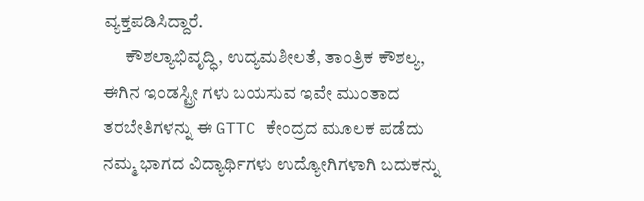ವ್ಯಕ್ತಪಡಿಸಿದ್ದಾರೆ.
      ಕೌಶಲ್ಯಾಭಿವೃದ್ಧಿ, ಉದ್ಯಮಶೀಲತೆ, ತಾಂತ್ರಿಕ ಕೌಶಲ್ಯ, ಈಗಿನ ಇಂಡಸ್ಟ್ರೀ ಗಳು ಬಯಸುವ ಇವೇ ಮುಂತಾದ ತರಬೇತಿಗಳನ್ನು ಈ GTTC ಕೇಂದ್ರದ ಮೂಲಕ ಪಡೆದು ನಮ್ಮ ಭಾಗದ ವಿದ್ಯಾರ್ಥಿಗಳು ಉದ್ಯೋಗಿಗಳಾಗಿ ಬದುಕನ್ನು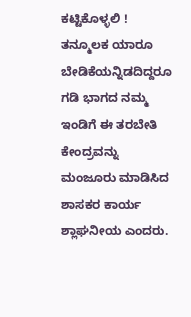ಕಟ್ಟಿಕೊಳ್ಳಲಿ ! ತನ್ಮೂಲಕ ಯಾರೂ ಬೇಡಿಕೆಯನ್ನಿಡದಿದ್ದರೂ ಗಡಿ ಭಾಗದ ನಮ್ಮ ಇಂಡಿಗೆ ಈ ತರಬೇತಿ ಕೇಂದ್ರವನ್ನು ಮಂಜೂರು ಮಾಡಿಸಿದ ಶಾಸಕರ ಕಾರ್ಯ ಶ್ಲಾಘನೀಯ ಎಂದರು.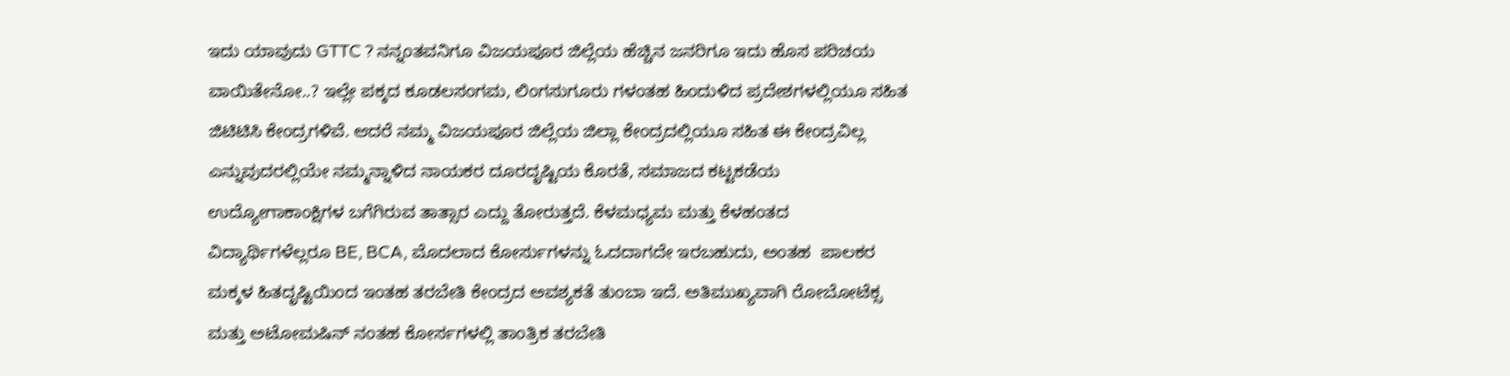ಇದು ಯಾವುದು GTTC ? ನನ್ನಂತವನಿಗೂ ವಿಜಯಪೂರ ಜಿಲ್ಲೆಯ ಹೆಚ್ಚಿನ ಜನರಿಗೂ ಇದು ಹೊಸ ಪರಿಚಯ ವಾಯಿತೇನೋ..? ಇಲ್ಲೇ ಪಕ್ಕದ ಕೂಡಲಸಂಗಮ, ಲಿಂಗಸುಗೂರು ಗಳಂತಹ ಹಿಂದುಳಿದ ಪ್ರದೇಶಗಳಲ್ಲಿಯೂ ಸಹಿತ ಜಿಟಿಟಿಸಿ ಕೇಂದ್ರಗಳಿವೆ. ಆದರೆ ನಮ್ಮ ವಿಜಯಪೂರ ಜಿಲ್ಲೆಯ ಜಿಲ್ಲಾ ಕೇಂದ್ರದಲ್ಲಿಯೂ ಸಹಿತ ಈ ಕೇಂದ್ರವಿಲ್ಲ ಎನ್ನುವುದರಲ್ಲಿಯೇ ನಮ್ಮನ್ನಾಳಿದ ನಾಯಕರ ದೂರದೃಷ್ಟಿಯ ಕೊರತೆ, ಸಮಾಜದ ಕಟ್ಟಕಡೆಯ ಉದ್ಯೋಗಾಕಾಂಕ್ಷಿಗಳ ಬಗೆಗಿರುವ ತಾತ್ಸಾರ ಎದ್ದು ತೋರುತ್ತದೆ. ಕೆಳಮಧ್ಯಮ ಮತ್ತು ಕೆಳಹಂತದ ವಿದ್ಯಾರ್ಥಿಗಳೆಲ್ಲರೂ BE, BCA, ಮೊದಲಾದ ಕೋರ್ಸುಗಳನ್ನು ಓದದಾಗದೇ ಇರಬಹುದು, ಅಂತಹ  ಪಾಲಕರ ಮಕ್ಕಳ ಹಿತದೃಷ್ಟಿಯಿಂದ ಇಂತಹ ತರಬೇತಿ ಕೇಂದ್ರದ ಅವಶ್ಯಕತೆ ತುಂಬಾ ಇದೆ. ಅತಿಮುಖ್ಯವಾಗಿ ರೋಬೋಟೆಕ್ಸ ಮತ್ತು ಅಟೋಮಷಿನ್ ನಂತಹ ಕೋರ್ಸಗಳಲ್ಲಿ ತಾಂತ್ರಿಕ ತರಬೇತಿ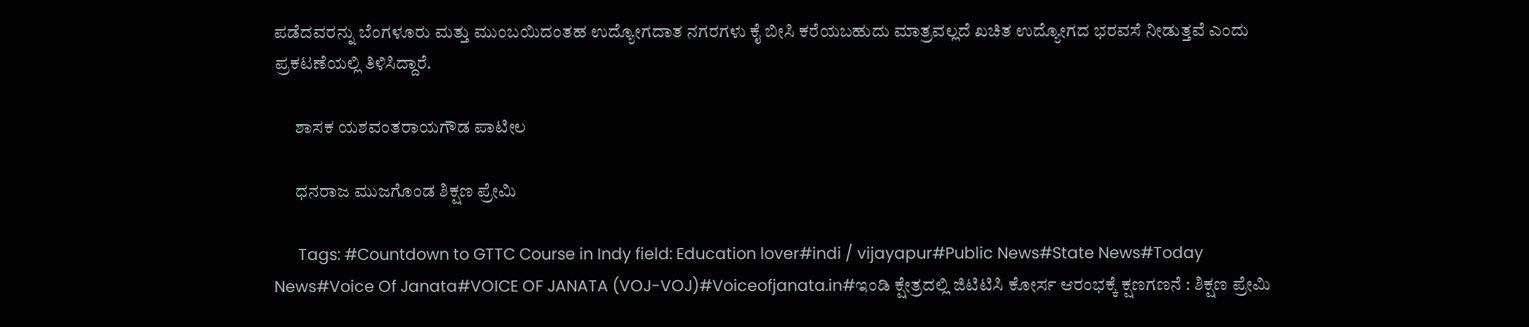ಪಡೆದವರನ್ನು ಬೆಂಗಳೂರು ಮತ್ತು ಮುಂಬಯಿದಂತಹ ಉದ್ಯೋಗದಾತ ನಗರಗಳು ಕೈ ಬೀಸಿ ಕರೆಯಬಹುದು ಮಾತ್ರವಲ್ಲದೆ ಖಚಿತ ಉದ್ಯೋಗದ ಭರವಸೆ ನೀಡುತ್ತವೆ ಎಂದು ಪ್ರಕಟಣೆಯಲ್ಲಿ ತಿಳಿಸಿದ್ದಾರೆ.

      ಶಾಸಕ ಯಶವಂತರಾಯಗೌಡ ಪಾಟೀಲ

      ಧನರಾಜ ಮುಜಗೊಂಡ ಶಿಕ್ಷಣ ಪ್ರೇಮಿ

      Tags: #Countdown to GTTC Course in Indy field: Education lover#indi / vijayapur#Public News#State News#Today News#Voice Of Janata#VOICE OF JANATA (VOJ-VOJ)#Voiceofjanata.in#ಇಂಡಿ ಕ್ಷೇತ್ರದಲ್ಲಿ ಜಿಟಿಟಿಸಿ ಕೋರ್ಸ ಆರಂಭಕ್ಕೆ ಕ್ಷಣಗಣನೆ : ಶಿಕ್ಷಣ ಪ್ರೇಮಿ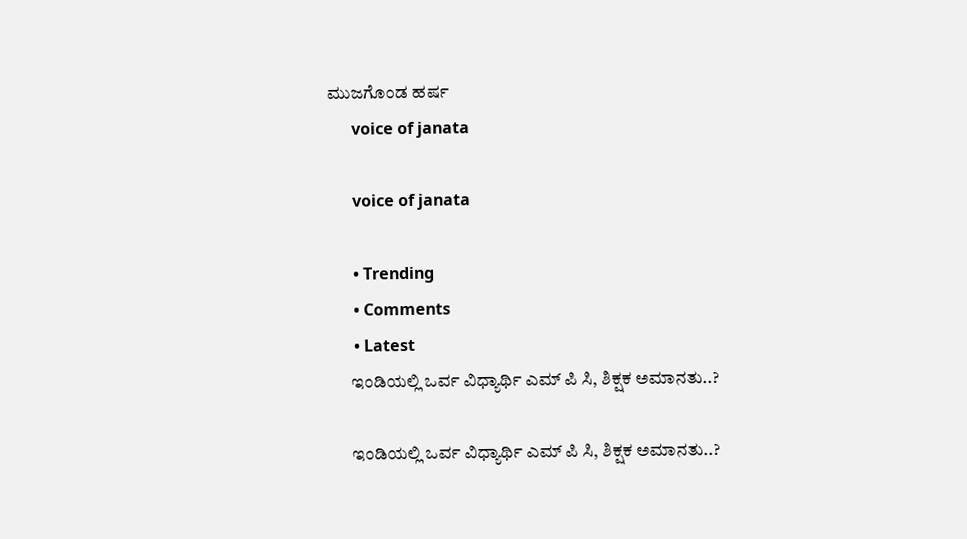ಮುಜಗೊಂಡ ಹರ್ಷ
      voice of janata

      voice of janata

      • Trending
      • Comments
      • Latest
      ಇಂಡಿಯಲ್ಲಿ ಒರ್ವ ವಿಧ್ಯಾರ್ಥಿ ಎಮ್ ಪಿ ಸಿ, ಶಿಕ್ಷಕ ಅಮಾನತು..?

      ಇಂಡಿಯಲ್ಲಿ ಒರ್ವ ವಿಧ್ಯಾರ್ಥಿ ಎಮ್ ಪಿ ಸಿ, ಶಿಕ್ಷಕ ಅಮಾನತು..?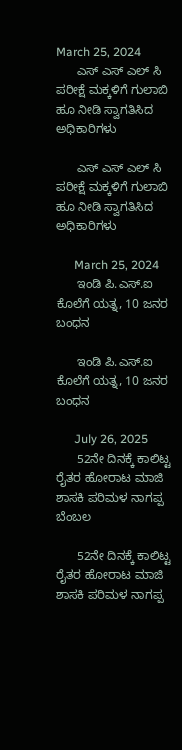March 25, 2024
      ಎಸ್ ಎಸ್ ಎಲ್ ಸಿ ಪರೀಕ್ಷೆ ಮಕ್ಕಳಿಗೆ ಗುಲಾಬಿ ಹೂ ನೀಡಿ ಸ್ವಾಗತಿಸಿದ ಅಧಿಕಾರಿಗಳು

      ಎಸ್ ಎಸ್ ಎಲ್ ಸಿ ಪರೀಕ್ಷೆ ಮಕ್ಕಳಿಗೆ ಗುಲಾಬಿ ಹೂ ನೀಡಿ ಸ್ವಾಗತಿಸಿದ ಅಧಿಕಾರಿಗಳು

      March 25, 2024
      ಇಂಡಿ ಪಿ.ಎಸ್.ಐ ಕೊಲೆಗೆ ಯತ್ನ, 10 ಜನರ ಬಂಧನ

      ಇಂಡಿ ಪಿ.ಎಸ್.ಐ ಕೊಲೆಗೆ ಯತ್ನ, 10 ಜನರ ಬಂಧನ

      July 26, 2025
      52ನೇ ದಿನಕ್ಕೆ ಕಾಲಿಟ್ಟ ರೈತರ ಹೋರಾಟ ಮಾಜಿ ಶಾಸಕಿ ಪರಿಮಳ ನಾಗಪ್ಪ ಬೆಂಬಲ

      52ನೇ ದಿನಕ್ಕೆ ಕಾಲಿಟ್ಟ ರೈತರ ಹೋರಾಟ ಮಾಜಿ ಶಾಸಕಿ ಪರಿಮಳ ನಾಗಪ್ಪ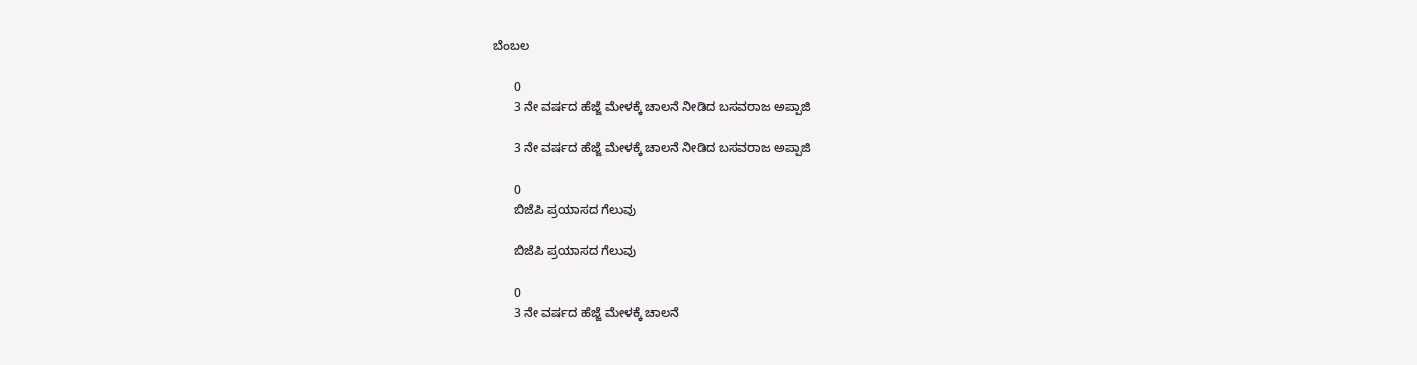ಬೆಂಬಲ

      0
      3 ನೇ ವರ್ಷದ ಹೆಜ್ಜೆ ಮೇಳಕ್ಕೆ ಚಾಲನೆ ನೀಡಿದ ಬಸವರಾಜ ಅಪ್ಪಾಜಿ

      3 ನೇ ವರ್ಷದ ಹೆಜ್ಜೆ ಮೇಳಕ್ಕೆ ಚಾಲನೆ ನೀಡಿದ ಬಸವರಾಜ ಅಪ್ಪಾಜಿ

      0
      ಬಿಜೆಪಿ ಪ್ರಯಾಸದ ಗೆಲುವು

      ಬಿಜೆಪಿ ಪ್ರಯಾಸದ ಗೆಲುವು

      0
      3 ನೇ ವರ್ಷದ ಹೆಜ್ಜೆ ಮೇಳಕ್ಕೆ ಚಾಲನೆ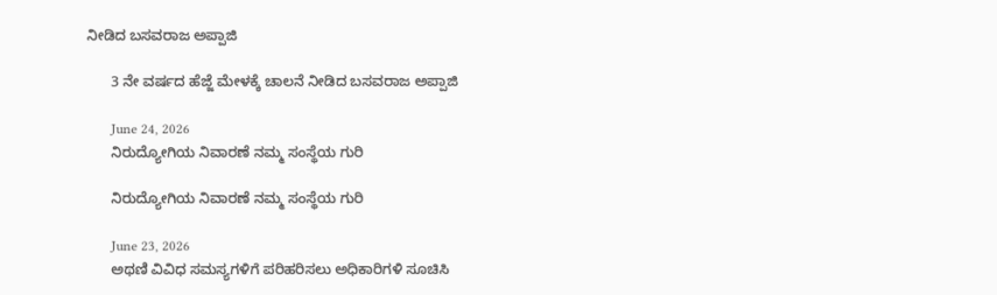ನೀಡಿದ ಬಸವರಾಜ ಅಪ್ಪಾಜಿ

      3 ನೇ ವರ್ಷದ ಹೆಜ್ಜೆ ಮೇಳಕ್ಕೆ ಚಾಲನೆ ನೀಡಿದ ಬಸವರಾಜ ಅಪ್ಪಾಜಿ

      June 24, 2026
      ನಿರುದ್ಯೋಗಿಯ ನಿವಾರಣೆ ನಮ್ಮ ಸಂಸ್ಥೆಯ ಗುರಿ

      ನಿರುದ್ಯೋಗಿಯ ನಿವಾರಣೆ ನಮ್ಮ ಸಂಸ್ಥೆಯ ಗುರಿ

      June 23, 2026
      ಅಥಣಿ ವಿವಿಧ ಸಮಸ್ಯಗಳಿಗೆ ಪರಿಹರಿಸಲು ಅಧಿಕಾರಿಗಳಿ ಸೂಚಿಸಿ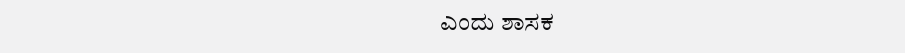ಎಂದು ಶಾಸಕ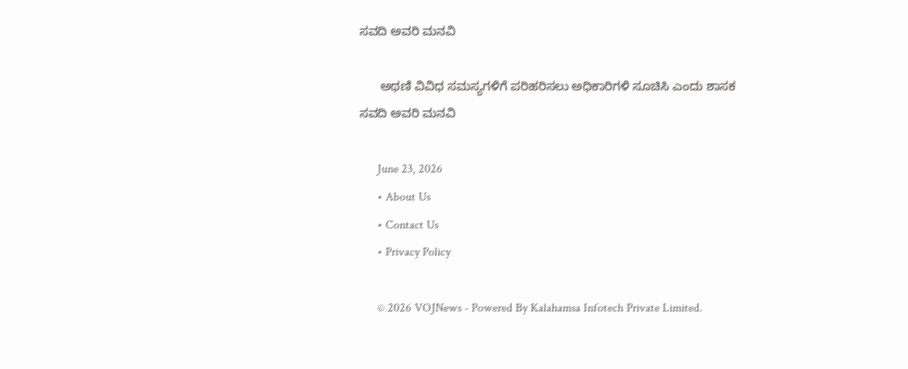ಸವದಿ ಅವರಿ ಮನವಿ

      ಅಥಣಿ ವಿವಿಧ ಸಮಸ್ಯಗಳಿಗೆ ಪರಿಹರಿಸಲು ಅಧಿಕಾರಿಗಳಿ ಸೂಚಿಸಿ ಎಂದು ಶಾಸಕ ಸವದಿ ಅವರಿ ಮನವಿ

      June 23, 2026
      • About Us
      • Contact Us
      • Privacy Policy

      © 2026 VOJNews - Powered By Kalahamsa Infotech Private Limited.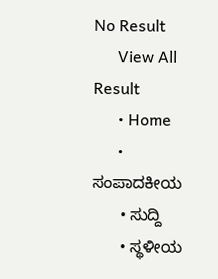No Result
      View All Result
      • Home
      • ಸಂಪಾದಕೀಯ
      • ಸುದ್ದಿ
      • ಸ್ಥಳೀಯ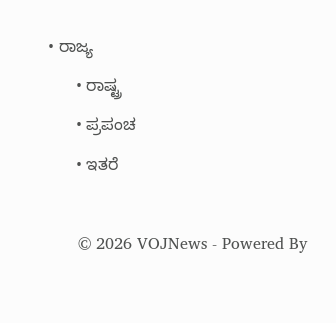• ರಾಜ್ಯ
      • ರಾಷ್ಟ್ರ
      • ಪ್ರಪಂಚ
      • ಇತರೆ

      © 2026 VOJNews - Powered By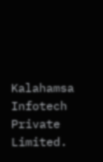Kalahamsa Infotech Private Limited.